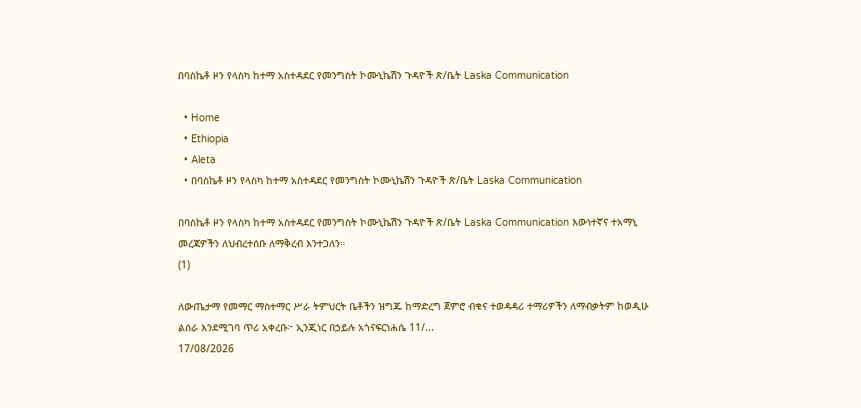በባስኬቶ ዞን የላስካ ከተማ አስተዳደር የመንግስት ኮሙኒኬሽን ጉዳዮች ጽ/ቤት Laska Communication

  • Home
  • Ethiopia
  • Aleta
  • በባስኬቶ ዞን የላስካ ከተማ አስተዳደር የመንግስት ኮሙኒኬሽን ጉዳዮች ጽ/ቤት Laska Communication

በባስኬቶ ዞን የላስካ ከተማ አስተዳደር የመንግስት ኮሙኒኬሽን ጉዳዮች ጽ/ቤት Laska Communication እውነተኛና ተአማኒ መረጃዎችን ለህብረተሰቡ ለማቅረብ እንተጋለን።
(1)

ለውጤታማ የመማር ማስተማር ሥራ ትምህርት ቤቶችን ዝግጁ ከማድረግ ጀምሮ ብቁና ተወዳዳሪ ተማሪዎችን ለማብቃትም ከወዲሁ ልሰራ እንደሚገባ ጥሪ አቀረቡ፦ ኢንጂነር በኃይሉ አጎናፍርነሐሴ 11/...
17/08/2026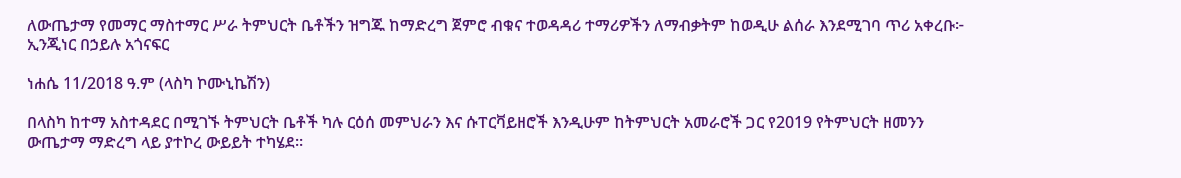ለውጤታማ የመማር ማስተማር ሥራ ትምህርት ቤቶችን ዝግጁ ከማድረግ ጀምሮ ብቁና ተወዳዳሪ ተማሪዎችን ለማብቃትም ከወዲሁ ልሰራ እንደሚገባ ጥሪ አቀረቡ፦ ኢንጂነር በኃይሉ አጎናፍር

ነሐሴ 11/2018 ዓ.ም (ላስካ ኮሙኒኬሽን)

በላስካ ከተማ አስተዳደር በሚገኙ ትምህርት ቤቶች ካሉ ርዕሰ መምህራን እና ሱፐርቫይዘሮች እንዲሁም ከትምህርት አመራሮች ጋር የ2019 የትምህርት ዘመንን ውጤታማ ማድረግ ላይ ያተኮረ ውይይት ተካሄደ።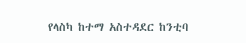የላስካ ከተማ አስተዳደር ከንቲባ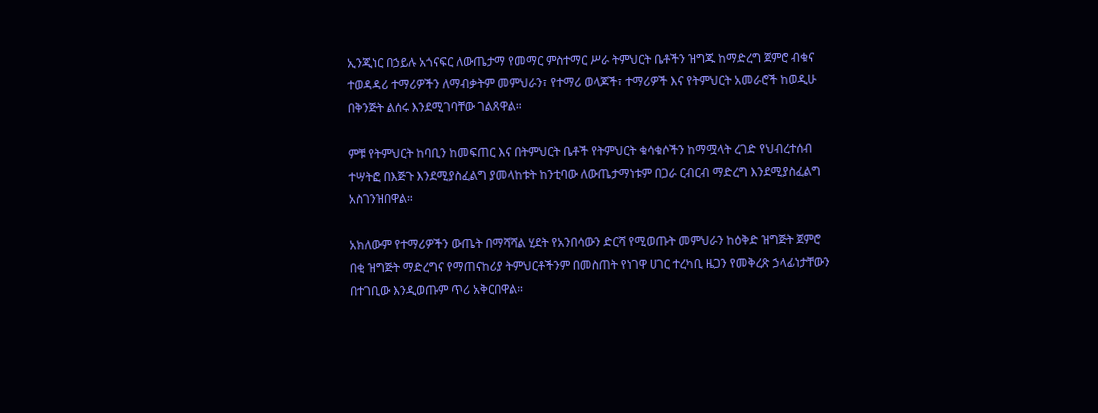ኢንጂነር በኃይሉ አጎናፍር ለውጤታማ የመማር ምስተማር ሥራ ትምህርት ቤቶችን ዝግጁ ከማድረግ ጀምሮ ብቁና ተወዳዳሪ ተማሪዎችን ለማብቃትም መምህራን፣ የተማሪ ወላጆች፣ ተማሪዎች እና የትምህርት አመራሮች ከወዲሁ በቅንጅት ልሰሩ እንደሚገባቸው ገልጸዋል።

ምቹ የትምህርት ከባቢን ከመፍጠር እና በትምህርት ቤቶች የትምህርት ቁሳቁሶችን ከማሟላት ረገድ የህብረተሰብ ተሣትፎ በእጅጉ እንደሚያስፈልግ ያመላከቱት ከንቲባው ለውጤታማነቱም በጋራ ርብርብ ማድረግ እንደሚያስፈልግ አስገንዝበዋል።

አክለውም የተማሪዎችን ውጤት በማሻሻል ሂደት የአንበሳውን ድርሻ የሚወጡት መምህራን ከዕቅድ ዝግጅት ጀምሮ በቂ ዝግጅት ማድረግና የማጠናከሪያ ትምህርቶችንም በመስጠት የነገዋ ሀገር ተረካቢ ዜጋን የመቅረጽ ኃላፊነታቸውን በተገቢው እንዲወጡም ጥሪ አቅርበዋል።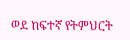ወደ ከፍተኛ የትምህርት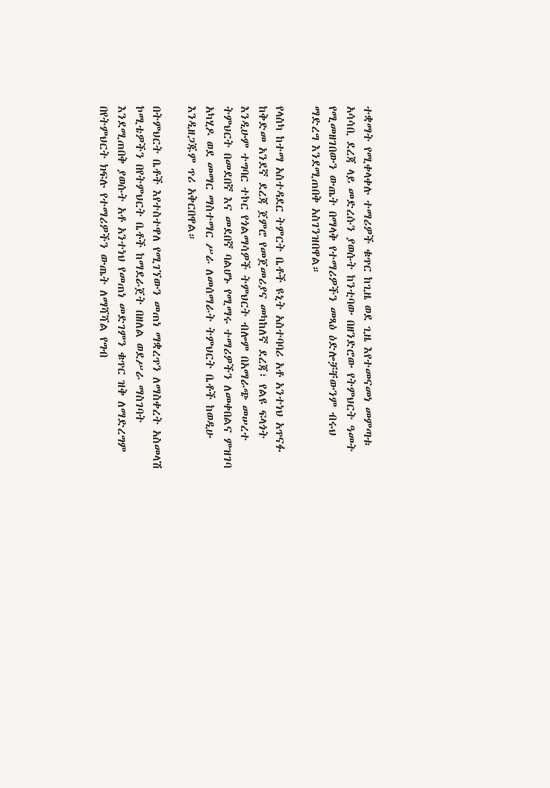ተቋማት የሚቀላቀሉ ተማሪዎች ቁጥር ከጊዜ ወደ ጊዜ እየተመናመነ መምጣቱ አሳሳቢ ደረጃ ላይ መድረሱን ያወሱት ከንቲባው በዘንድሮው የትምህርት ዓመት የሚመዘገበውን ውጤት በማላቅ የተማሪዎችን መጻዕ ዕድሎቻቸውንም ብሩህ ማድረግ እንደሚጠበቅ አስገንዝበዋል።

የላስካ ከተማ አስተዳደር ትምርት ቤቶች ዩኒት አስተባባሪ አቶ አንተነህ አጥናፉ ከቅድመ አንደኛ ደረጃ ጀምሮ የመጀመሪያና መካከለኛ ደረጃ፣ የልዩ ፍላጎት እንዲሁም ተግባር ተኮር የጎልማሳዎች ትምህርት ብሎም በአማራጭ መሠረተ ትምህርት በመደበኛ እና መደበኛ ባልሆኑ የሚማሩ ተማሪዎችን ለመቀበልና ምዝገባ አካሂዶ ወደ መማር ማስተማር ሥራ ለመሰማራት ትምህርት ቤቶች ከወዲሁ እንዲዘጋጁም ጥሪ አቅርበዋል።

በትምህርት ቤቶች እየተስተዋለ የሚገኘውን መጠነ ማቋረጥን ለማስቀረት አስመላሽ ኮሚቴዎችን በየትምህርት ቤቶች ከማደራጀት በዘለል ወደሥራ ማስገባት እንደሚጠበቅ ያወሱት አቶ አንተነህ የመጠነ መድገምን ቁጥር ዝቅ ለማድረግም በየትምህርት ክፍሉ የተማሪዎችን ውጤት ለማሻሻል የግብ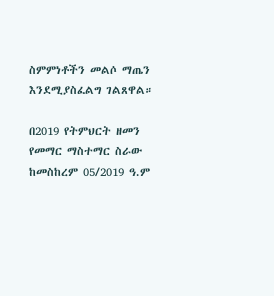ስምምነቶችን መልሶ ማጤን እንደሚያስፈልግ ገልጸዋል።

በ2019 የትምህርት ዘመን የመማር ማስተማር ስራው ከመስከረም 05/2019 ዓ.ም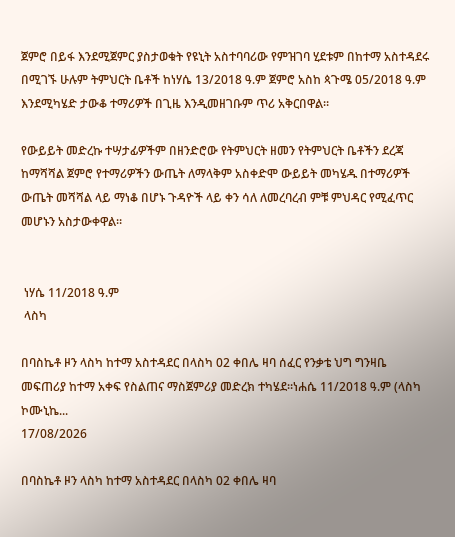ጀምሮ በይፋ እንደሚጀምር ያስታወቁት የዩኒት አስተባባሪው የምዝገባ ሂደቱም በከተማ አስተዳደሩ በሚገኙ ሁሉም ትምህርት ቤቶች ከነሃሴ 13/2018 ዓ.ም ጀምሮ አስከ ጳጉሜ 05/2018 ዓ.ም እንደሚካሄድ ታውቆ ተማሪዎች በጊዜ እንዲመዘገቡም ጥሪ አቅርበዋል።

የውይይት መድረኩ ተሣታፊዎችም በዘንድሮው የትምህርት ዘመን የትምህርት ቤቶችን ደረጃ ከማሻሻል ጀምሮ የተማሪዎችን ውጤት ለማላቅም አስቀድሞ ውይይት መካሄዱ በተማሪዎች ውጤት መሻሻል ላይ ማነቆ በሆኑ ጉዳዮች ላይ ቀን ሳለ ለመረባረብ ምቹ ምህዳር የሚፈጥር መሆኑን አስታውቀዋል።


 ነሃሴ 11/2018 ዓ.ም
 ላስካ

በባስኬቶ ዞን ላስካ ከተማ አስተዳደር በላስካ 02 ቀበሌ ዛባ ሰፈር የንቃቴ ህግ ግንዛቤ መፍጠሪያ ከተማ አቀፍ የስልጠና ማስጀምሪያ መድረክ ተካሄደ።ነሐሴ 11/2018 ዓ.ም (ላስካ ኮሙኒኬ...
17/08/2026

በባስኬቶ ዞን ላስካ ከተማ አስተዳደር በላስካ 02 ቀበሌ ዛባ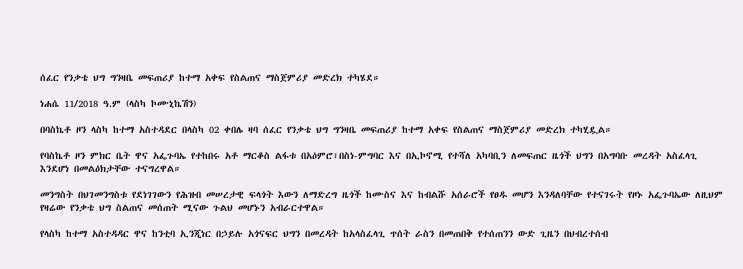ሰፈር የንቃቴ ህግ ግንዛቤ መፍጠሪያ ከተማ አቀፍ የስልጠና ማስጀምሪያ መድረክ ተካሄደ።

ነሐሴ 11/2018 ዓ.ም (ላስካ ኮሙኒኬሽን)

በባስኬቶ ዞን ላስካ ከተማ አስተዳደር በላስካ 02 ቀበሌ ዛባ ሰፈር የንቃቴ ህግ ግንዛቤ መፍጠሪያ ከተማ አቀፍ የስልጠና ማስጀምሪያ መድረክ ተካሂዷል።

የባስኬቶ ዞን ምክር ቤት ዋና አፌጉባኤ የተከበሩ አቶ ማርቆስ ልፋቱ በአዕምሮ፣በስነ-ምግባር እና በኢኮኖሚ የተሻለ አካባቢን ለመፍጠር ዜጎች ህግን በአግባቡ መረዳት አስፈላጊ እንደሆነ በመልዕክታቸው ተናግረዋል።

መንግስት በህገመንግስቱ የደነገገውን የሕዝብ መሠረታዊ ፍላጎት እውን ለማድረግ ዜጎች ከሙስና እና ከብልሹ አሰራሮች የፀዱ መሆን እንዳለባቸው የተናገሩት የዞኑ አፌጉባኤው ለዚህም የዛሬው የንቃቴ ህግ ስልጠና መሰጠት ሚናው ጉልህ መሆኑን አብራርተዋል።

የላስካ ከተማ አስተዳዳር ዋና ከንቲባ ኢንጂነር በኃይሉ አጎናፍር ህግን በመረዳት ከአላስፈላጊ ጥሰት ራስን በመጠበቅ የተሰጠንን ውድ ጊዜን በህብረተሰብ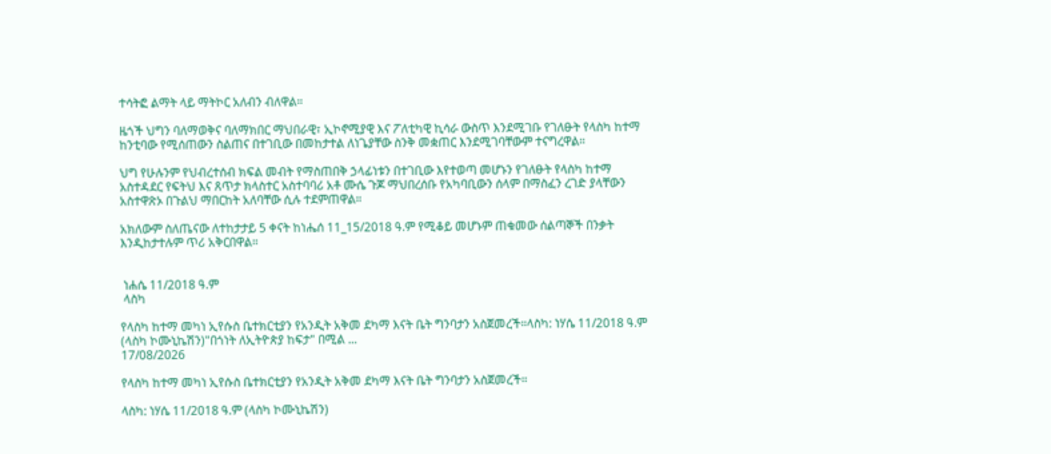ተሳትፎ ልማት ላይ ማትኮር አለብን ብለዋል።

ዜጎች ህግን ባለማወቅና ባለማክበር ማህበራዊ፣ ኢኮኖሚያዊ እና ፖለቲካዊ ኪሳራ ውስጥ እንደሚገቡ የገለፁት የላስካ ከተማ ከንቲባው የሚሰጠውን ስልጠና በተገቢው በመከታተል ለነጌያቸው ስንቅ መቋጠር እንደሚገባቸውም ተናግረዋል።

ህግ የሁሉንም የህብረተሰብ ክፍል መብት የማስጠበቅ ኃላፊነቱን በተገቢው እየተወጣ መሆኑን የገለፁት የላስካ ከተማ አስተዳደር የፍትህ እና ጸጥታ ክላስተር አስተባባሪ አቶ ሙሴ ጉጆ ማህበረሰቡ የአካባቢውን ሰላም በማስፈን ረገድ ያላቸውን አስተዋጽኦ በጉልህ ማበርከት አለባቸው ሲሉ ተደምጠዋል።

አክለውም ስለጤናው ለተከታታይ 5 ቀናት ከነሔሰ 11_15/2018 ዓ.ም የሚቆይ መሆኑም ጠቁመው ሰልጣኞች በንቃት እንዲከታተሉም ጥሪ አቅርበዋል።


 ነሐሴ 11/2018 ዓ.ም
 ላስካ

የላስካ ከተማ መካነ ኢየሱስ ቤተክርቲያን የአንዲት አቅመ ደካማ እናት ቤት ግንባታን አስጀመረች።ላስካ: ነሃሴ 11/2018 ዓ.ም (ላስካ ኮሙኒኬሽን)"በጎነት ለኢትዮጵያ ከፍታ" በሚል ...
17/08/2026

የላስካ ከተማ መካነ ኢየሱስ ቤተክርቲያን የአንዲት አቅመ ደካማ እናት ቤት ግንባታን አስጀመረች።

ላስካ: ነሃሴ 11/2018 ዓ.ም (ላስካ ኮሙኒኬሽን)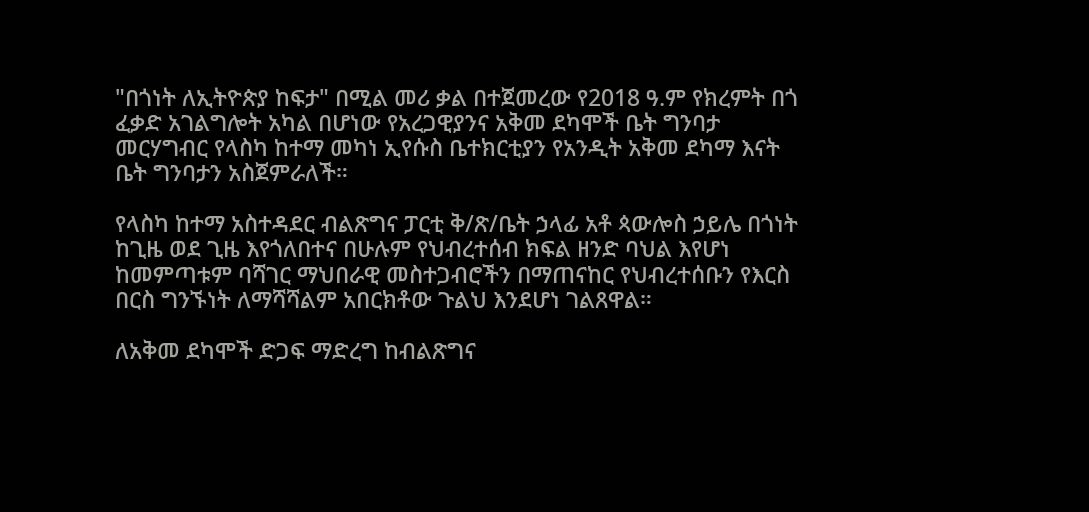"በጎነት ለኢትዮጵያ ከፍታ" በሚል መሪ ቃል በተጀመረው የ2018 ዓ.ም የክረምት በጎ ፈቃድ አገልግሎት አካል በሆነው የአረጋዊያንና አቅመ ደካሞች ቤት ግንባታ መርሃግብር የላስካ ከተማ መካነ ኢየሱስ ቤተክርቲያን የአንዲት አቅመ ደካማ እናት ቤት ግንባታን አስጀምራለች።

የላስካ ከተማ አስተዳደር ብልጽግና ፓርቲ ቅ/ጽ/ቤት ኃላፊ አቶ ጳውሎስ ኃይሌ በጎነት ከጊዜ ወደ ጊዜ እየጎለበተና በሁሉም የህብረተሰብ ክፍል ዘንድ ባህል እየሆነ ከመምጣቱም ባሻገር ማህበራዊ መስተጋብሮችን በማጠናከር የህብረተሰቡን የእርስ በርስ ግንኙነት ለማሻሻልም አበርክቶው ጉልህ እንደሆነ ገልጸዋል።

ለአቅመ ደካሞች ድጋፍ ማድረግ ከብልጽግና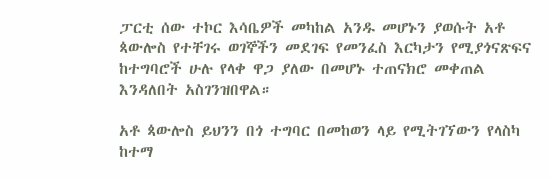ፓርቲ ሰው ተኮር እሳቤዎች መካከል አንዱ መሆኑን ያወሱት አቶ ጳውሎስ የተቸገሩ ወገኞችን መደገፍ የመንፈስ እርካታን የሚያጎናጽፍና ከተግባሮች ሁሉ የላቀ ዋጋ ያለው በመሆኑ ተጠናክሮ መቀጠል እንዳለበት አስገንዝበዋል።

አቶ ጳውሎስ ይህንን በጎ ተግባር በመከወን ላይ የሚትገኘውን የላስካ ከተማ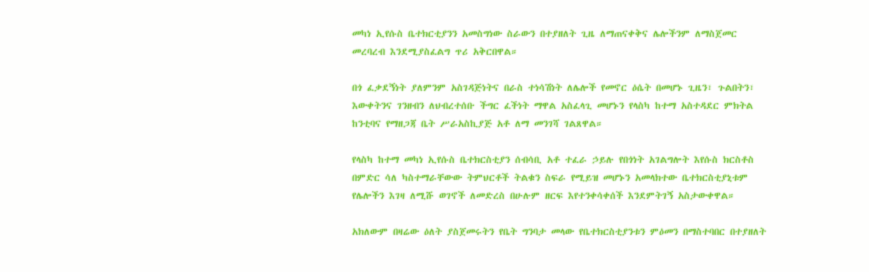መካነ ኢየሱስ ቤተክርቲያንን አመስግነው ስራውን በተያዘለት ጊዜ ለማጠናቀቅና ሌሎችንም ለማስጀመር መረባረብ እንደሚያስፈልግ ጥሪ አቅርበዋል።

በጎ ፈቃደኝነት ያለምንም አስገዳጅነትና በራስ ተነሳሽነት ለሌሎች የመኖር ዕሴት በመሆኑ ጊዜን፣ ጉልበትን፣ እውቀትንና ገንዘብን ለህብረተሰቡ ችግር ፈችነት ማዋል አስፈላጊ መሆኑን የላስካ ከተማ አስተዳደር ምክትል ከንቲባና የማዘጋጃ ቤት ሥራአስኪያጅ አቶ ለማ መንገሻ ገልጸዋል።

የላስካ ከተማ መካነ ኢየሱስ ቤተክርስቲያን ሰብሳቢ አቶ ተፈራ ኃይሉ የበጎነት አገልግሎት እየሱስ ክርስቶስ በምድር ሳለ ካስተማራቸውው ትምህርቶች ትልቁን ስፍራ የሚይዝ መሆኑን አመላክተው ቤተክርስቲያኒቱም የሌሎችን እገዛ ለሚሹ ወገኖች ለመድረስ በሁሉም ዘርፍ እየተንቀሳቀሰች እንደምትገኝ አስታውቀዋል።

አክለውም በዛሬው ዕለት ያስጀመሩትን የቤት ግንባታ መላው የቤተክርስቲያንቱን ምዕመን በማስተባበር በተያዘለት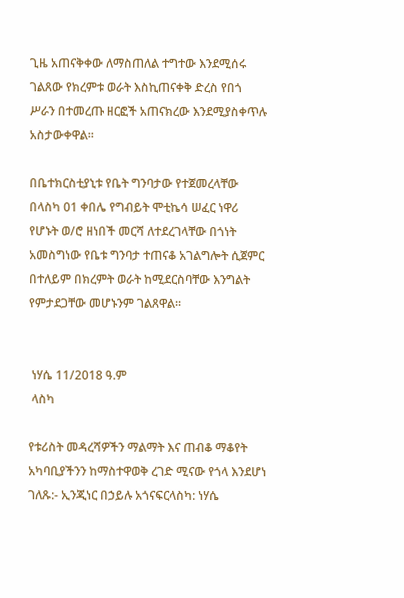ጊዜ አጠናቅቀው ለማስጠለል ተግተው እንደሚሰሩ ገልጸው የክረምቱ ወራት እስኪጠናቀቅ ድረስ የበጎ ሥራን በተመረጡ ዘርፎች አጠናክረው እንደሚያስቀጥሉ አስታውቀዋል።

በቤተክርስቲያኒቱ የቤት ግንባታው የተጀመረላቸው በላስካ 01 ቀበሌ የግብይት ሞቲኬሳ ሠፈር ነዋሪ የሆኑት ወ/ሮ ዘነበች መርሻ ለተደረገላቸው በጎነት አመስግነው የቤቱ ግንባታ ተጠናቆ አገልግሎት ሲጀምር በተለይም በክረምት ወራት ከሚደርስባቸው እንግልት የምታደጋቸው መሆኑንም ገልጸዋል።


 ነሃሴ 11/2018 ዓ.ም
 ላስካ

የቱሪስት መዳረሻዎችን ማልማት እና ጠብቆ ማቆየት አካባቢያችንን ከማስተዋወቅ ረገድ ሚናው የጎላ እንደሆነ ገለጹ:- ኢንጂነር በኃይሉ አጎናፍርላስካ: ነሃሴ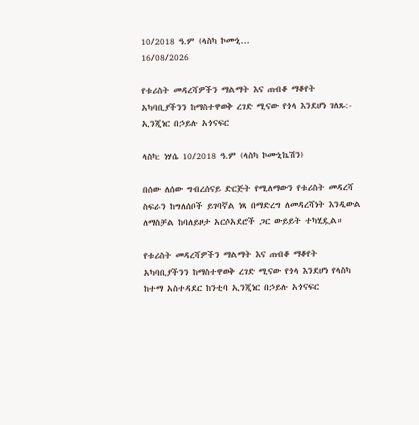10/2018 ዓ.ም (ላስካ ኮሙኒ...
16/08/2026

የቱሪስት መዳረሻዎችን ማልማት እና ጠብቆ ማቆየት አካባቢያችንን ከማስተዋወቅ ረገድ ሚናው የጎላ እንደሆነ ገለጹ:- ኢንጂነር በኃይሉ አጎናፍር

ላስካ: ነሃሴ 10/2018 ዓ.ም (ላስካ ኮሙኒኬሽን)

በሰው ለሰው ግብረሰናይ ድርጅት የሚለማውን የቱሪስት መዳረሻ ስፍራን ከግለሰቦች ይገባኛል ነጻ በማድረግ ለመዳረሻነት እንዲውል ለማስቻል ከባለይዞታ አርሶአደሮች ጋር ውይይት ተካሂዷል።

የቱሪስት መዳረሻዎችን ማልማት እና ጠብቆ ማቆየት አካባቢያችንን ከማስተዋወቅ ረገድ ሚናው የጎላ እንደሆነ የላስካ ከተማ አስተዳደር ከንቲባ ኢንጂነር በኃይሉ አጎናፍር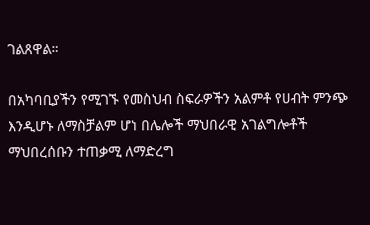ገልጸዋል።

በአካባቢያችን የሚገኙ የመስህብ ስፍራዎችን አልምቶ የሀብት ምንጭ እንዲሆኑ ለማስቻልም ሆነ በሌሎች ማህበራዊ አገልግሎቶች ማህበረሰቡን ተጠቃሚ ለማድረግ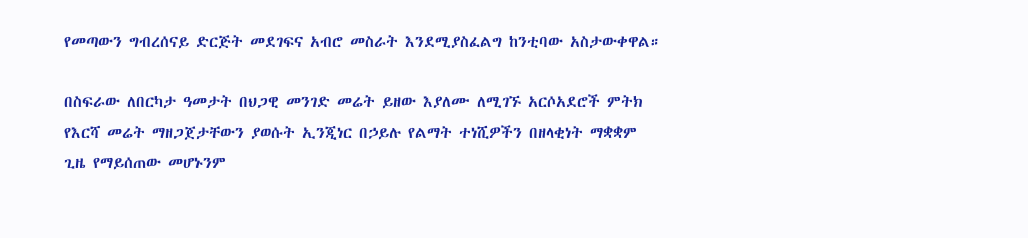የመጣውን ግብረሰናይ ድርጅት መደገፍና አብሮ መስራት እንደሚያስፈልግ ከንቲባው አስታውቀዋል።

በስፍራው ለበርካታ ዓመታት በህጋዊ መንገድ መሬት ይዘው እያለሙ ለሚገኙ አርሶአደሮች ምትክ የእርሻ መሬት ማዘጋጀታቸውን ያወሱት ኢንጂነር በኃይሉ የልማት ተነሺዎችን በዘላቂነት ማቋቋም ጊዜ የማይሰጠው መሆኑንም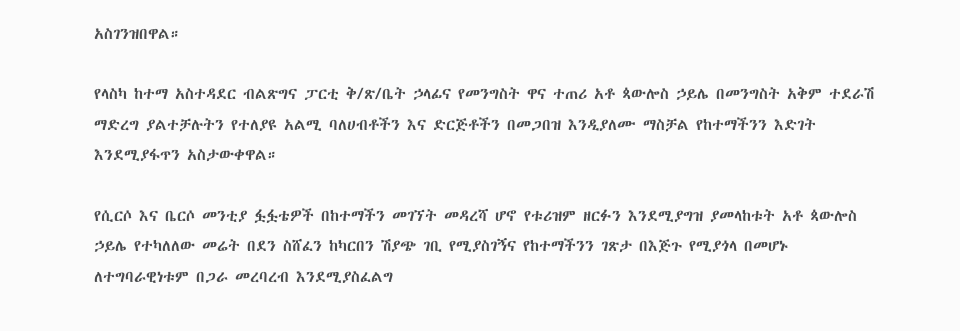አስገንዝበዋል።

የላስካ ከተማ አስተዳደር ብልጽግና ፓርቲ ቅ/ጽ/ቤት ኃላፊና የመንግስት ዋና ተጠሪ አቶ ጳውሎስ ኃይሌ በመንግስት አቅም ተደራሽ ማድረግ ያልተቻሉትን የተለያዩ አልሚ ባለሀብቶችን እና ድርጅቶችን በመጋበዝ እንዲያለሙ ማስቻል የከተማችንን እድገት እንደሚያፋጥን አስታውቀዋል።

የሲርሶ እና ቤርሶ መንቲያ ፏፏቴዎች በከተማችን መገኘት መዳረሻ ሆኖ የቱሪዝም ዘርፉን እንደሚያግዝ ያመላከቱት አቶ ጳውሎስ ኃይሌ የተካለለው መሬት በደን ስሸፈን ከካርበን ሽያጭ ገቢ የሚያስገኝና የከተማችንን ገጽታ በእጅጉ የሚያጎላ በመሆኑ ለተግባራዊነቱም በጋራ መረባረብ እንደሚያስፈልግ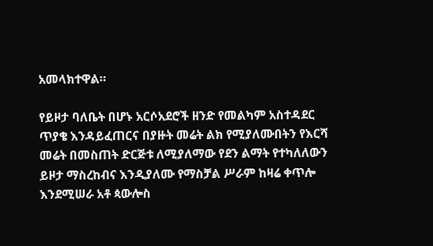አመላክተዋል።

የይዞታ ባለቤት በሆኑ አርሶአደሮች ዘንድ የመልካም አስተዳደር ጥያቄ እንዳይፈጠርና በያዙት መሬት ልክ የሚያለሙበትን የእርሻ መሬት በመስጠት ድርጅቱ ለሚያለማው የደን ልማት የተካለለውን ይዞታ ማስረከብና እንዲያለሙ የማስቻል ሥራም ከዛሬ ቀጥሎ እንደሚሠራ አቶ ጳውሎስ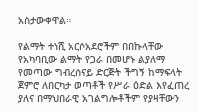አስታውቀዋል።

የልማት ተነሺ አርሶአደሮችም በበኩላቸው የአካባቢው ልማት የጋራ በመሆኑ ልያለማ የመጣው ግብረሰናይ ድርጅት ችግኝ ከማፍላት ጀምሮ ለበርካታ ወጣቶች የሥራ ዕድል እየፈጠረ ያለና በማህበራዊ አገልግሎቶችም የያዛቸውን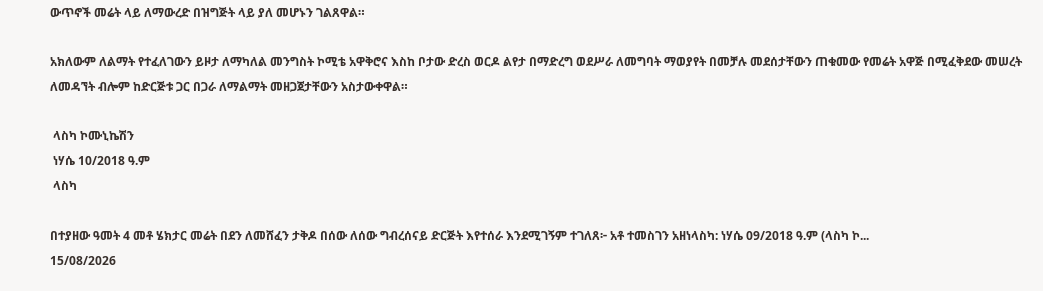ውጥኖች መሬት ላይ ለማውረድ በዝግጅት ላይ ያለ መሆኑን ገልጸዋል።

አክለውም ለልማት የተፈለገውን ይዞታ ለማካለል መንግስት ኮሚቴ አዋቅሮና እስከ ቦታው ድረስ ወርዶ ልየታ በማድረግ ወደሥራ ለመግባት ማወያየት በመቻሉ መደሰታቸውን ጠቁመው የመሬት አዋጅ በሚፈቅደው መሠረት ለመዳኘት ብሎም ከድርጅቱ ጋር በጋራ ለማልማት መዘጋጀታቸውን አስታውቀዋል።

 ላስካ ኮሙኒኬሽን
 ነሃሴ 10/2018 ዓ.ም
 ላስካ

በተያዘው ዓመት 4 መቶ ሄክታር መሬት በደን ለመሸፈን ታቅዶ በሰው ለሰው ግብረሰናይ ድርጅት እየተሰራ እንደሚገኝም ተገለጸ፦ አቶ ተመስገን አዘነላስካ: ነሃሴ 09/2018 ዓ.ም (ላስካ ኮ...
15/08/2026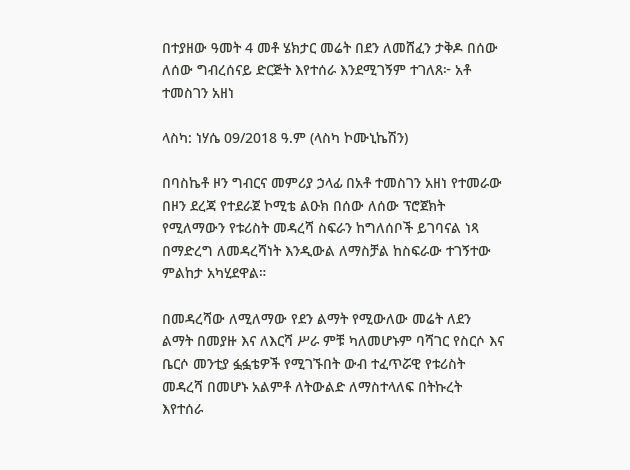በተያዘው ዓመት 4 መቶ ሄክታር መሬት በደን ለመሸፈን ታቅዶ በሰው ለሰው ግብረሰናይ ድርጅት እየተሰራ እንደሚገኝም ተገለጸ፦ አቶ ተመስገን አዘነ

ላስካ: ነሃሴ 09/2018 ዓ.ም (ላስካ ኮሙኒኬሽን)

በባስኬቶ ዞን ግብርና መምሪያ ኃላፊ በአቶ ተመስገን አዘነ የተመራው በዞን ደረጃ የተደራጀ ኮሚቴ ልዑክ በሰው ለሰው ፕሮጀክት የሚለማውን የቱሪስት መዳረሻ ስፍራን ከግለሰቦች ይገባናል ነጻ በማድረግ ለመዳረሻነት እንዲውል ለማስቻል ከስፍራው ተገኝተው ምልከታ አካሂደዋል።

በመዳረሻው ለሚለማው የደን ልማት የሚውለው መሬት ለደን ልማት በመያዙ እና ለእርሻ ሥራ ምቹ ካለመሆኑም ባሻገር የስርሶ እና ቤርሶ መንቲያ ፏፏቴዎች የሚገኙበት ውብ ተፈጥሯዊ የቱሪስት መዳረሻ በመሆኑ አልምቶ ለትውልድ ለማስተላለፍ በትኩረት እየተሰራ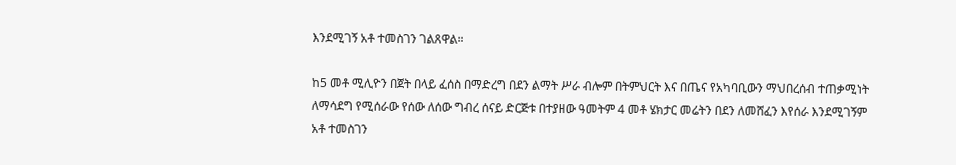እንደሚገኝ አቶ ተመስገን ገልጸዋል።

ከ5 መቶ ሚሊዮን በጀት በላይ ፈሰስ በማድረግ በደን ልማት ሥራ ብሎም በትምህርት እና በጤና የአካባቢውን ማህበረሰብ ተጠቃሚነት ለማሳደግ የሚሰራው የሰው ለሰው ግብረ ሰናይ ድርጅቱ በተያዘው ዓመትም 4 መቶ ሄክታር መሬትን በደን ለመሸፈን እየሰራ እንደሚገኝም አቶ ተመስገን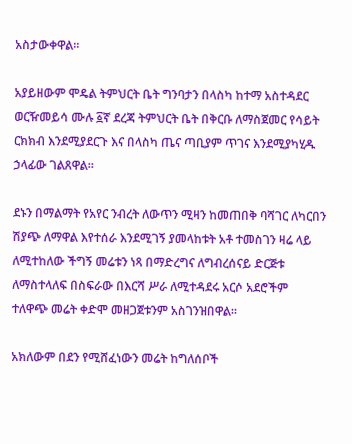አስታውቀዋል።

አያይዘውም ሞዴል ትምህርት ቤት ግንባታን በላስካ ከተማ አስተዳደር ወርዥመይሳ ሙሉ ፩ኛ ደረጃ ትምህርት ቤት በቅርቡ ለማስጀመር የሳይት ርክክብ እንደሚያደርጉ እና በላስካ ጤና ጣቢያም ጥገና እንደሚያካሂዱ ኃላፊው ገልጸዋል።

ደኑን በማልማት የአየር ንብረት ለውጥን ሚዛን ከመጠበቅ ባሻገር ለካርበን ሽያጭ ለማዋል እየተሰራ እንደሚገኝ ያመላከቱት አቶ ተመስገን ዛሬ ላይ ለሚተከለው ችግኝ መሬቱን ነጻ በማድረግና ለግብረሰናይ ድርጅቱ ለማስተላለፍ በስፍራው በእርሻ ሥራ ለሚተዳደሩ አርሶ አደሮችም ተለዋጭ መሬት ቀድሞ መዘጋጀቱንም አስገንዝበዋል።

አክለውም በደን የሚሸፈነውን መሬት ከግለሰቦች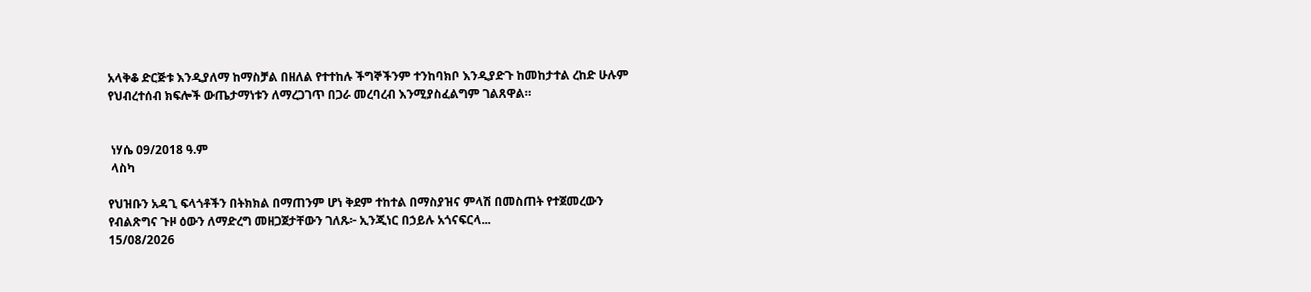አላቅቆ ድርጅቱ እንዲያለማ ከማስቻል በዘለል የተተከሉ ችግኞችንም ተንከባክቦ እንዲያድጉ ከመከታተል ረከድ ሁሉም የህብረተሰብ ክፍሎች ውጤታማነቱን ለማረጋገጥ በጋራ መረባረብ እንሚያስፈልግም ገልጸዋል።


 ነሃሴ 09/2018 ዓ.ም
 ላስካ

የህዝቡን አዳጊ ፍላጎቶችን በትክክል በማጠንም ሆነ ቅደም ተከተል በማስያዝና ምላሽ በመስጠት የተጀመረውን የብልጽግና ጉዞ ዕውን ለማድረግ መዘጋጀታቸውን ገለጹ፦ ኢንጂነር በኃይሉ አጎናፍርላ...
15/08/2026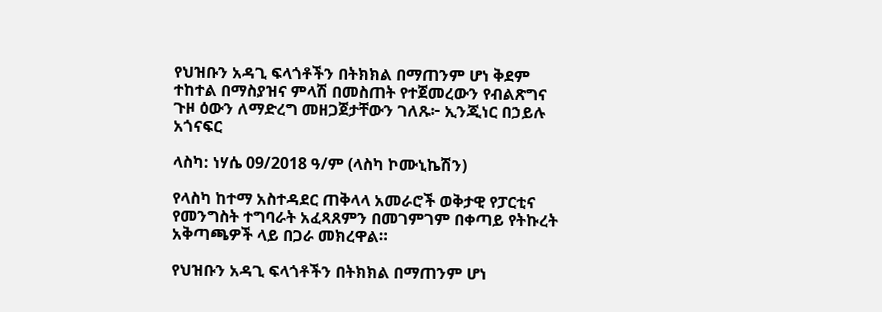የህዝቡን አዳጊ ፍላጎቶችን በትክክል በማጠንም ሆነ ቅደም ተከተል በማስያዝና ምላሽ በመስጠት የተጀመረውን የብልጽግና ጉዞ ዕውን ለማድረግ መዘጋጀታቸውን ገለጹ፦ ኢንጂነር በኃይሉ አጎናፍር

ላስካ: ነሃሴ 09/2018 ዓ/ም (ላስካ ኮሙኒኬሽን)

የላስካ ከተማ አስተዳደር ጠቅላላ አመራሮች ወቅታዊ የፓርቲና የመንግስት ተግባራት አፈጻጸምን በመገምገም በቀጣይ የትኩረት አቅጣጫዎች ላይ በጋራ መክረዋል።

የህዝቡን አዳጊ ፍላጎቶችን በትክክል በማጠንም ሆነ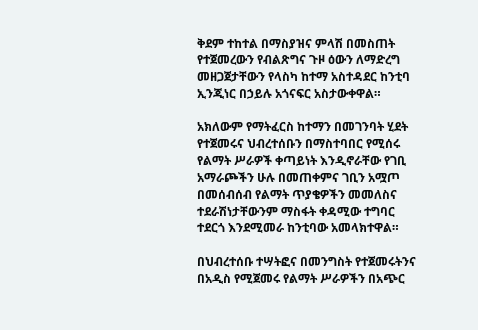ቅደም ተከተል በማስያዝና ምላሽ በመስጠት የተጀመረውን የብልጽግና ጉዞ ዕውን ለማድረግ መዘጋጀታቸውን የላስካ ከተማ አስተዳደር ከንቲባ ኢንጂነር በኃይሉ አጎናፍር አስታውቀዋል።

አክለውም የማትፈርስ ከተማን በመገንባት ሂደት የተጀመሩና ህብረተሰቡን በማስተባበር የሚሰሩ የልማት ሥራዎች ቀጣይነት እንዲኖራቸው የገቢ አማራጮችን ሁሉ በመጠቀምና ገቢን አሟጦ በመሰብሰብ የልማት ጥያቄዎችን መመለስና ተደራሽነታቸውንም ማስፋት ቀዳሚው ተግባር ተደርጎ እንደሚመራ ከንቲባው አመላክተዋል።

በህብረተሰቡ ተሣትፎና በመንግስት የተጀመሩትንና በአዲስ የሚጀመሩ የልማት ሥራዎችን በአጭር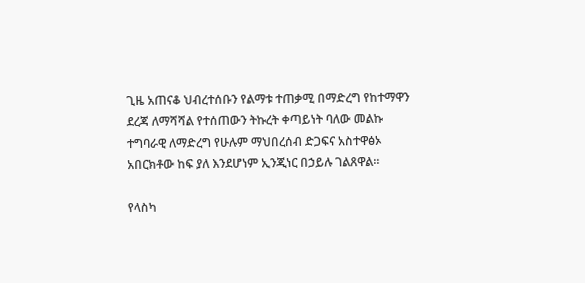ጊዜ አጠናቆ ህብረተሰቡን የልማቱ ተጠቃሚ በማድረግ የከተማዋን ደረጃ ለማሻሻል የተሰጠውን ትኩረት ቀጣይነት ባለው መልኩ ተግባራዊ ለማድረግ የሁሉም ማህበረሰብ ድጋፍና አስተዋፅኦ አበርክቶው ከፍ ያለ እንደሆነም ኢንጂነር በኃይሉ ገልጸዋል።

የላስካ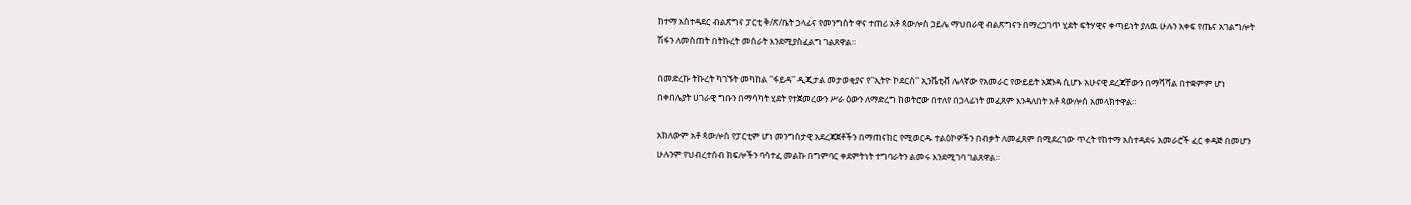ከተማ አስተዳደር ብልጽግና ፓርቲ ቅ/ጽ/ቤት ኃላፊና የመንግስት ዋና ተጠሪ አቶ ጳውሎስ ኃይሌ ማህበራዊ ብልጽግናን በማረጋገጥ ሂደት ፍትሃዊና ቀጣይነት ያለዉ ሁሉን አቀፍ የጤና አገልግሎት ሽፋን ለመስጠት በትኩረት መሰራት እንደሚያስፈልግ ገልጸዋል።

በመድረኩ ትኩረት ካገኙት መካከል ''ፋይዳ'' ዲጂታል መታወቂያና የ''ኢትዮ ኮደርስ'' ኢንሼቲቭ ሌላኛው የአመራር የውይይት አጀንዳ ሲሆኑ አሁናዊ ደረጃቸውን በማሻሻል በተቋምም ሆነ በቀበሌያት ሀገራዊ ግቡን በማሳካት ሂደት የተጀመረውን ሥራ ዕውን ለማድረግ ከወትሮው በተለየ በኃላፊነት መፈጸም እንዳለበት አቶ ጳውሎስ አመላክተዋል።

አክለውም አቶ ጳውሎስ የፓርቲም ሆነ መንግስታዊ አደረጃጀቶችን በማጠናከር የሚወርዱ ተልዕኮዎችን በብቃት ለመፈጸም በሚደረገው ጥረት የከተማ አስተዳደሩ አመራሮች ፈር ቀዳጅ በመሆን ሁሉንም የህብረተሰብ ክፍሎችን ባሳተፈ መልኩ በግምባር ቀደምትነት ተግባራትን ልመሩ እንደሚገባ ገልጸዋል።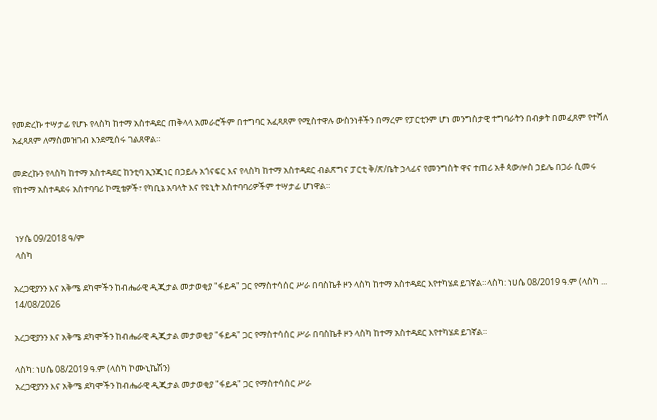የመድረኩ ተሣታፊ የሆኑ የላስካ ከተማ አስተዳደር ጠቅላላ አመራሮችም በተግባር አፈጻጸም የሚስተዋሉ ውስንነቶችን በማረም የፓርቲንም ሆነ መንግስታዊ ተግባራትን በብቃት በመፈጸም የተሻለ አፈጻጸም ለማስመዝገብ እንደሚሰሩ ገልጸዋል።

መድረኩን የላስካ ከተማ አስተዳደር ከንቲባ ኢንጂነር በኃይሉ አጎናፍር እና የላስካ ከተማ አስተዳደር ብልጽግና ፓርቲ ቅ/ጽ/ቤት ኃላፊና የመንግስት ዋና ተጠሪ አቶ ጳውሎስ ኃይሌ በጋራ ሲመሩ የከተማ አስተዳደሩ አስተባባሪ ኮሚቴዎች፣ የካቢኔ አባላት እና የዩኒት አስተባባሪዎችም ተሣታፊ ሆነዋል።


 ነሃሴ 09/2018 ዓ/ም
 ላስካ

አረጋዊያንን እና አቅሜ ደካሞችን ከብሔራዊ ዲጂታል መታወቂያ "ፋይዳ" ጋር የማስተሳሰር ሥራ በባስኬቶ ዞን ላስካ ከተማ አስተዳደር እየተካሄደ ይገኛል።ላስካ: ነሀሴ 08/2019 ዓ.ም (ላስካ ...
14/08/2026

አረጋዊያንን እና አቅሜ ደካሞችን ከብሔራዊ ዲጂታል መታወቂያ "ፋይዳ" ጋር የማስተሳሰር ሥራ በባስኬቶ ዞን ላስካ ከተማ አስተዳደር እየተካሄደ ይገኛል።

ላስካ: ነሀሴ 08/2019 ዓ.ም (ላስካ ኮሙኒኬሽን)
አረጋዊያንን እና አቅሜ ደካሞችን ከብሔራዊ ዲጂታል መታወቂያ "ፋይዳ" ጋር የማስተሳሰር ሥራ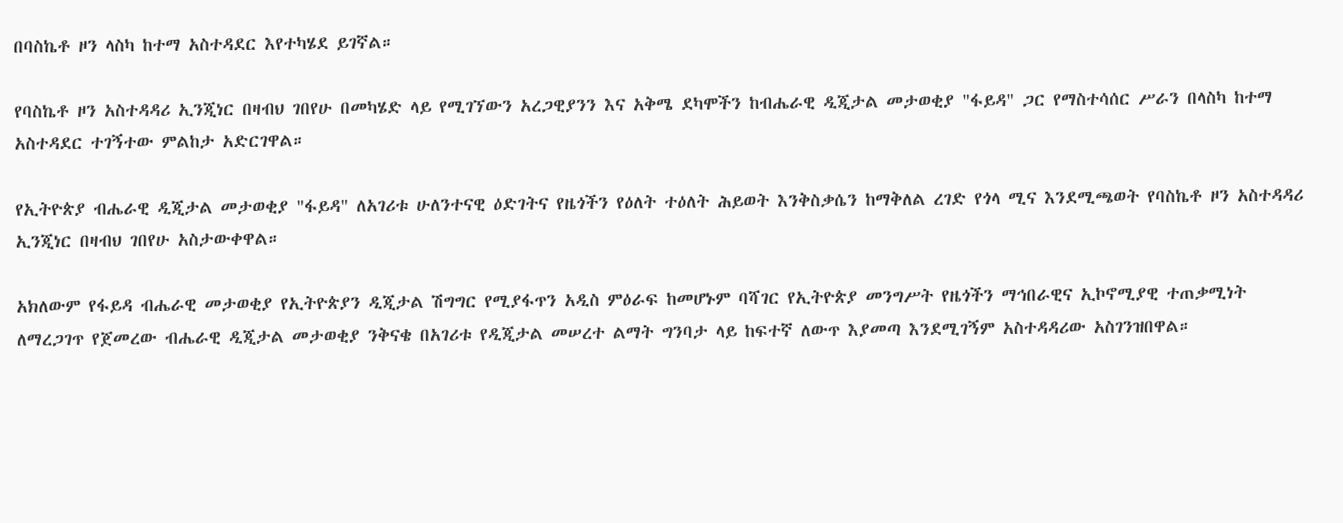በባስኬቶ ዞን ላስካ ከተማ አስተዳደር እየተካሄደ ይገኛል።

የባስኬቶ ዞን አስተዳዳሪ ኢንጂነር በዛብህ ገበየሁ በመካሄድ ላይ የሚገኘውን አረጋዊያንን እና አቅሜ ደካሞችን ከብሔራዊ ዲጂታል መታወቂያ "ፋይዳ" ጋር የማስተሳሰር ሥራን በላስካ ከተማ አስተዳደር ተገኝተው ምልከታ አድርገዋል።

የኢትዮጵያ ብሔራዊ ዲጂታል መታወቂያ "ፋይዳ" ለአገሪቱ ሁለንተናዊ ዕድገትና የዜጎችን የዕለት ተዕለት ሕይወት እንቅስቃሴን ከማቅለል ረገድ የጎላ ሚና እንደሚጫወት የባስኬቶ ዞን አስተዳዳሪ ኢንጂነር በዛብህ ገበየሁ አስታውቀዋል።

አክለውም የፋይዳ ብሔራዊ መታወቂያ የኢትዮጵያን ዲጂታል ሽግግር የሚያፋጥን አዲስ ምዕራፍ ከመሆኑም ባሻገር የኢትዮጵያ መንግሥት የዜጎችን ማኅበራዊና ኢኮኖሚያዊ ተጠቃሚነት ለማረጋገጥ የጀመረው ብሔራዊ ዲጂታል መታወቂያ ንቅናቄ በአገሪቱ የዲጂታል መሠረተ ልማት ግንባታ ላይ ከፍተኛ ለውጥ እያመጣ እንደሚገኝም አስተዳዳሪው አስገንዝበዋል።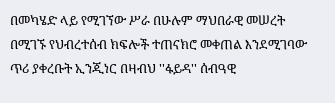በመካሄድ ላይ የሚገኘው ሥራ በሁሉም ማህበራዊ መሠረት በሚገኙ የህብረተሰብ ክፍሎች ተጠናክሮ መቀጠል እንደሚገባው ጥሪ ያቀረቡት ኢንጂነር በዛብህ ''ፋይዳ'' ሰብዓዊ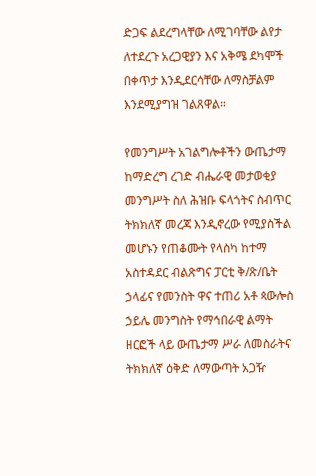ድጋፍ ልደረግላቸው ለሚገባቸው ልየታ ለተደረጉ አረጋዊያን እና አቅሜ ደካሞች በቀጥታ እንዲደርሳቸው ለማስቻልም እንደሚያግዝ ገልጸዋል።

የመንግሥት አገልግሎቶችን ውጤታማ ከማድረግ ረገድ ብሔራዊ መታወቂያ መንግሥት ስለ ሕዝቡ ፍላጎትና ስብጥር ትክክለኛ መረጃ እንዲኖረው የሚያስችል መሆኑን የጠቆሙት የላስካ ከተማ አስተዳደር ብልጽግና ፓርቲ ቅ/ጽ/ቤት ኃላፊና የመንስት ዋና ተጠሪ አቶ ጳውሎስ ኃይሌ መንግስት የማኅበራዊ ልማት ዘርፎች ላይ ውጤታማ ሥራ ለመስራትና ትክክለኛ ዕቅድ ለማውጣት አጋዥ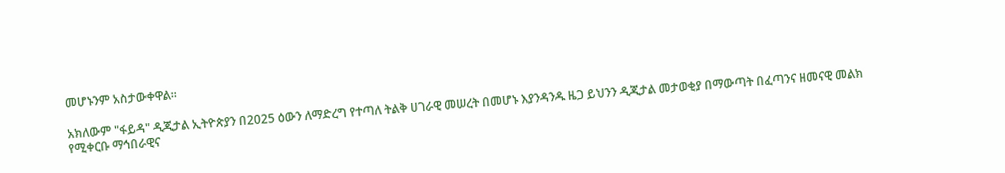መሆኑንም አስታውቀዋል።

አክለውም "ፋይዳ" ዲጂታል ኢትዮጵያን በ2025 ዕውን ለማድረግ የተጣለ ትልቅ ሀገራዊ መሠረት በመሆኑ እያንዳንዱ ዜጋ ይህንን ዲጂታል መታወቂያ በማውጣት በፈጣንና ዘመናዊ መልክ የሚቀርቡ ማኅበራዊና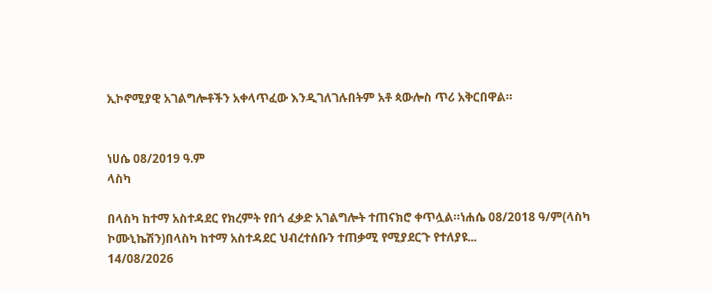ኢኮኖሚያዊ አገልግሎቶችን አቀላጥፈው እንዲገለገሉበትም አቶ ጳውሎስ ጥሪ አቅርበዋል።


ነሀሴ 08/2019 ዓ.ም
ላስካ

በላስካ ከተማ አስተዳደር የክረምት የበጎ ፈቃድ አገልግሎት ተጠናክሮ ቀጥሏል።ነሐሴ 08/2018 ዓ/ም(ላስካ ኮሙኒኬሽን)በላስካ ከተማ አስተዳደር ህብረተሰቡን ተጠቃሚ የሚያደርጉ የተለያዩ...
14/08/2026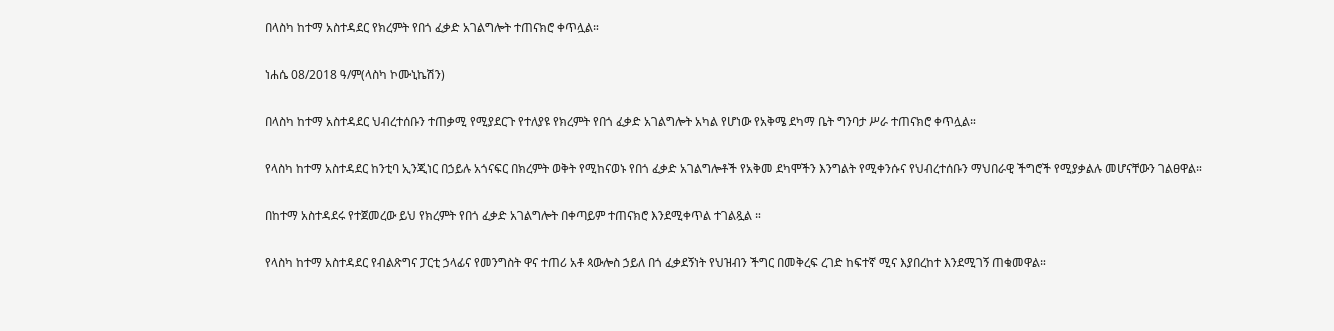በላስካ ከተማ አስተዳደር የክረምት የበጎ ፈቃድ አገልግሎት ተጠናክሮ ቀጥሏል።

ነሐሴ 08/2018 ዓ/ም(ላስካ ኮሙኒኬሽን)

በላስካ ከተማ አስተዳደር ህብረተሰቡን ተጠቃሚ የሚያደርጉ የተለያዩ የክረምት የበጎ ፈቃድ አገልግሎት አካል የሆነው የአቅሜ ደካማ ቤት ግንባታ ሥራ ተጠናክሮ ቀጥሏል።

የላስካ ከተማ አስተዳደር ከንቲባ ኢንጂነር በኃይሉ አጎናፍር በክረምት ወቅት የሚከናወኑ የበጎ ፈቃድ አገልግሎቶች የአቅመ ደካሞችን እንግልት የሚቀንሱና የህብረተሰቡን ማህበራዊ ችግሮች የሚያቃልሉ መሆናቸውን ገልፀዋል።

በከተማ አስተዳደሩ የተጀመረው ይህ የክረምት የበጎ ፈቃድ አገልግሎት በቀጣይም ተጠናክሮ እንደሚቀጥል ተገልጿል ።

የላስካ ከተማ አስተዳደር የብልጽግና ፓርቲ ኃላፊና የመንግስት ዋና ተጠሪ አቶ ጳውሎስ ኃይለ በጎ ፈቃደኝነት የህዝብን ችግር በመቅረፍ ረገድ ከፍተኛ ሚና እያበረከተ እንደሚገኝ ጠቁመዋል።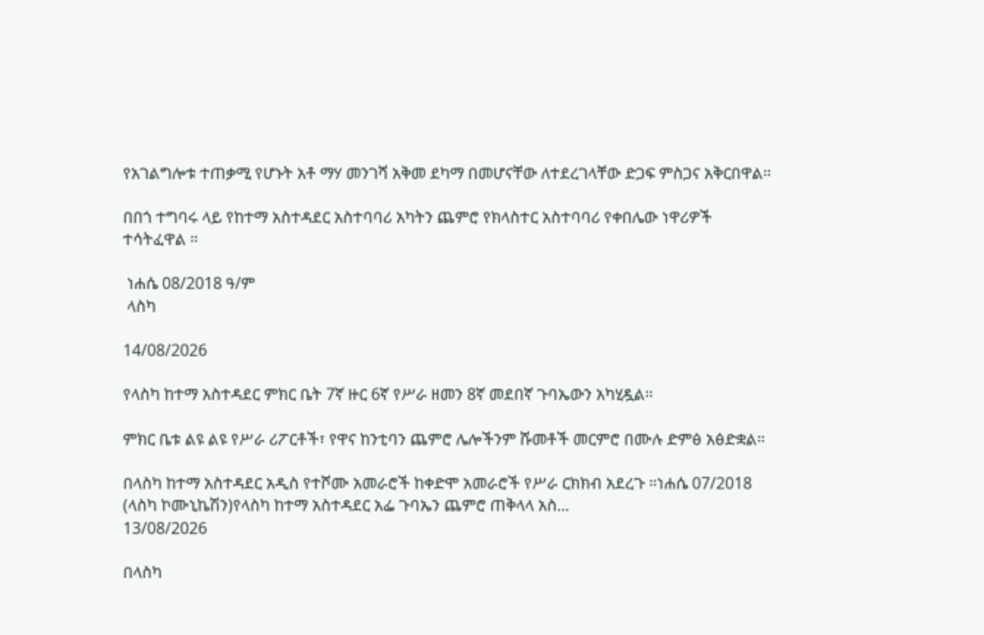የአገልግሎቱ ተጠቃሚ የሆኑት አቶ ማሃ መንገሻ አቅመ ደካማ በመሆናቸው ለተደረገላቸው ድጋፍ ምስጋና አቅርበዋል።

በበጎ ተግባሩ ላይ የከተማ አስተዳደር አስተባባሪ አካትን ጨምሮ የክላስተር አስተባባሪ የቀበሌው ነዋሪዎች ተሳትፈዋል ።

 ነሐሴ 08/2018 ዓ/ም
 ላስካ

14/08/2026

የላስካ ከተማ አስተዳደር ምክር ቤት 7ኛ ዙር 6ኛ የሥራ ዘመን 8ኛ መደበኛ ጉባኤውን አካሂዷል።

ምክር ቤቱ ልዩ ልዩ የሥራ ሪፖርቶች፣ የዋና ከንቲባን ጨምሮ ሌሎችንም ሹመቶች መርምሮ በሙሉ ድምፅ አፅድቋል።

በላስካ ከተማ አስተዳደር አዲስ የተሾሙ አመራሮች ከቀድሞ አመራሮች የሥራ ርክክብ አደረጉ ።ነሐሴ 07/2018 (ላስካ ኮሙኒኬሽን)የላስካ ከተማ አስተዳደር አፌ ጉባኤን ጨምሮ ጠቅላላ አስ...
13/08/2026

በላስካ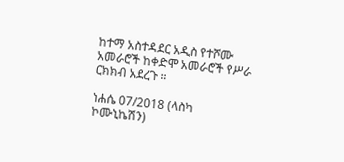ከተማ አስተዳደር አዲስ የተሾሙ አመራሮች ከቀድሞ አመራሮች የሥራ ርክክብ አደረጉ ።

ነሐሴ 07/2018 (ላስካ ኮሙኒኬሽን)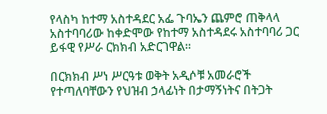የላስካ ከተማ አስተዳደር አፌ ጉባኤን ጨምሮ ጠቅላላ አስተባባሪው ከቀድሞው የከተማ አስተዳደሩ አስተባባሪ ጋር ይፋዊ የሥራ ርክክብ አድርገዋል።

በርክክብ ሥነ ሥርዓቱ ወቅት አዲሶቹ አመራሮች የተጣለባቸውን የህዝብ ኃላፊነት በታማኝነትና በትጋት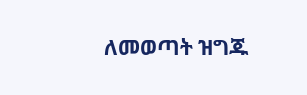ለመወጣት ዝግጁ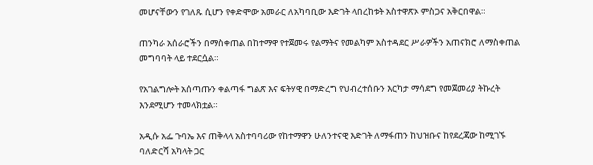መሆናቸውን የገለጹ ሲሆን የቀድሞው አመራር ለአካባቢው እድገት ላበረከቱት አስተዋጽኦ ምስጋና አቅርበዋል።

ጠንካራ አሰራሮችን በማስቀጠል በከተማዋ የተጀመሩ የልማትና የመልካም አስተዳደር ሥራዎችን አጠናክሮ ለማስቀጠል መግባባት ላይ ተደርሷል።

የአገልግሎት አሰጣጡን ቀልጣፋ ግልጽ እና ፍትሃዊ በማድረግ የህብረተሰቡን እርካታ ማሳደግ የመጀመሪያ ትኩረት እንደሚሆን ተመላክቷል።

አዲሱ አፌ ጉባኤ እና ጠቅላላ አስተባባሪው የከተማዋን ሁለንተናዊ እድገት ለማፋጠን ከህዝቡና ከየደረጃው ከሚገኙ ባለድርሻ አካላት ጋር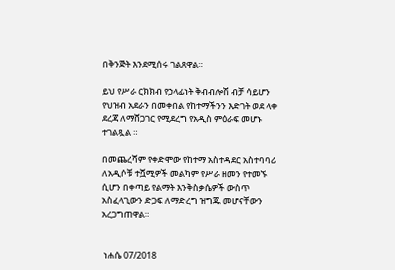በቅንጅት እንደሚሰሩ ገልጸዋል።

ይህ የሥራ ርክክብ የኃላፊነት ቅብብሎሽ ብቻ ሳይሆን የህዝብ አደራን በመቀበል የከተማችንን እድገት ወደ ላቀ ደረጃ ለማሸጋገር የሚደረግ የአዲስ ምዕራፍ መሆኑ ተገልጿል ።

በመጨረሻም የቀድሞው የከተማ አስተዳደር አስተባባሪ ለአዲሶቹ ተሿሚዎች መልካም የሥራ ዘመን የተመኙ ሲሆን በቀጣይ የልማት እንቅስቃሴዎች ውስጥ አስፈላጊውን ድጋፍ ለማድረግ ዝግጁ መሆናቸውን አረጋግጠዋል።


 ነሐሴ 07/2018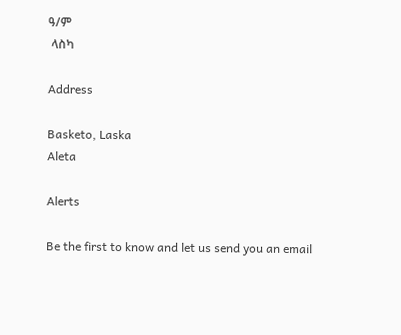ዓ/ም
 ላስካ

Address

Basketo, Laska
Aleta

Alerts

Be the first to know and let us send you an email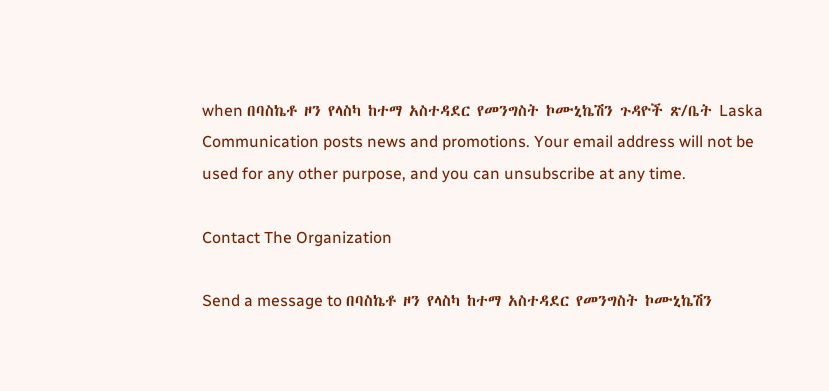when በባስኬቶ ዞን የላስካ ከተማ አስተዳደር የመንግስት ኮሙኒኬሽን ጉዳዮች ጽ/ቤት Laska Communication posts news and promotions. Your email address will not be used for any other purpose, and you can unsubscribe at any time.

Contact The Organization

Send a message to በባስኬቶ ዞን የላስካ ከተማ አስተዳደር የመንግስት ኮሙኒኬሽን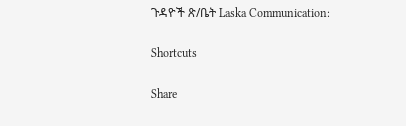ጉዳዮች ጽ/ቤት Laska Communication:

Shortcuts

Share